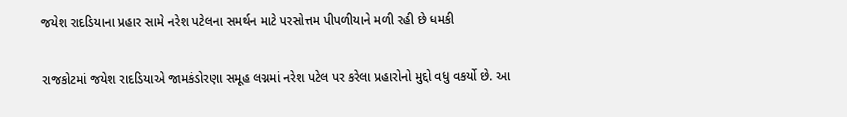જયેશ રાદડિયાના પ્રહાર સામે નરેશ પટેલના સમર્થન માટે પરસોત્તમ પીપળીયાને મળી રહી છે ધમકી

રાજકોટમાં જયેશ રાદડિયાએ જામકંડોરણા સમૂહ લગ્નમાં નરેશ પટેલ પર કરેલા પ્રહારોનો મુદ્દો વધુ વકર્યો છે. આ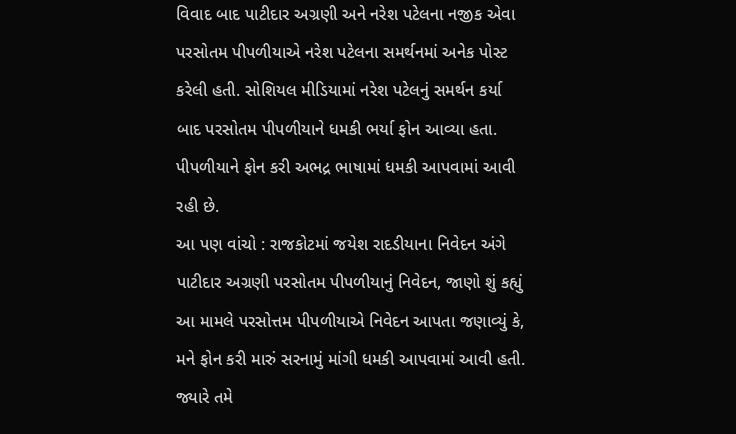વિવાદ બાદ પાટીદાર અગ્રણી અને નરેશ પટેલના નજીક એવા પરસોતમ પીપળીયાએ નરેશ પટેલના સમર્થનમાં અનેક પોસ્ટ કરેલી હતી. સોશિયલ મીડિયામાં નરેશ પટેલનું સમર્થન કર્યા બાદ પરસોતમ પીપળીયાને ધમકી ભર્યા ફોન આવ્યા હતા. પીપળીયાને ફોન કરી અભદ્ર ભાષામાં ધમકી આપવામાં આવી રહી છે.
આ પણ વાંચો : રાજકોટમાં જયેશ રાદડીયાના નિવેદન અંગે પાટીદાર અગ્રણી પરસોતમ પીપળીયાનું નિવેદન, જાણો શું કહ્યું
આ મામલે પરસોત્તમ પીપળીયાએ નિવેદન આપતા જણાવ્યું કે, મને ફોન કરી મારું સરનામું માંગી ધમકી આપવામાં આવી હતી. જ્યારે તમે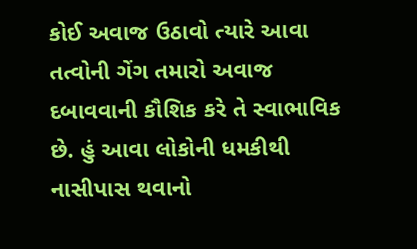કોઈ અવાજ ઉઠાવો ત્યારે આવા તત્વોની ગેંગ તમારો અવાજ દબાવવાની કૌશિક કરે તે સ્વાભાવિક છે. હું આવા લોકોની ધમકીથી નાસીપાસ થવાનો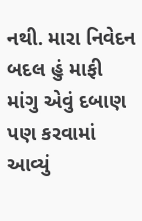નથી. મારા નિવેદન બદલ હું માફી માંગુ એવું દબાણ પણ કરવામાં આવ્યું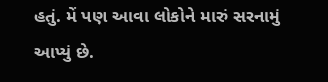હતું. મેં પણ આવા લોકોને મારું સરનામું આપ્યું છે.